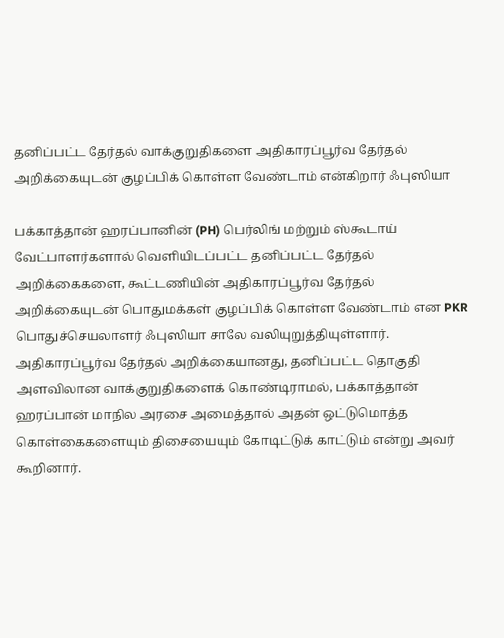தனிப்பட்ட தேர்தல் வாக்குறுதிகளை அதிகாரப்பூர்வ தேர்தல் அறிக்கையுடன் குழப்பிக் கொள்ள வேண்டாம் என்கிறார் ஃபுஸியா

பக்காத்தான் ஹரப்பானின் (PH) பெர்லிங் மற்றும் ஸ்கூடாய் வேட்பாளர்களால் வெளியிடப்பட்ட தனிப்பட்ட தேர்தல் அறிக்கைகளை, கூட்டணியின் அதிகாரப்பூர்வ தேர்தல் அறிக்கையுடன் பொதுமக்கள் குழப்பிக் கொள்ள வேண்டாம் என PKR பொதுச்செயலாளர் ஃபுஸியா சாலே வலியுறுத்தியுள்ளார். அதிகாரப்பூர்வ தேர்தல் அறிக்கையானது, தனிப்பட்ட தொகுதி அளவிலான வாக்குறுதிகளைக் கொண்டிராமல், பக்காத்தான் ஹரப்பான் மாநில அரசை அமைத்தால் அதன் ஒட்டுமொத்த கொள்கைகளையும் திசையையும் கோடிட்டுக் காட்டும் என்று அவர் கூறினார்.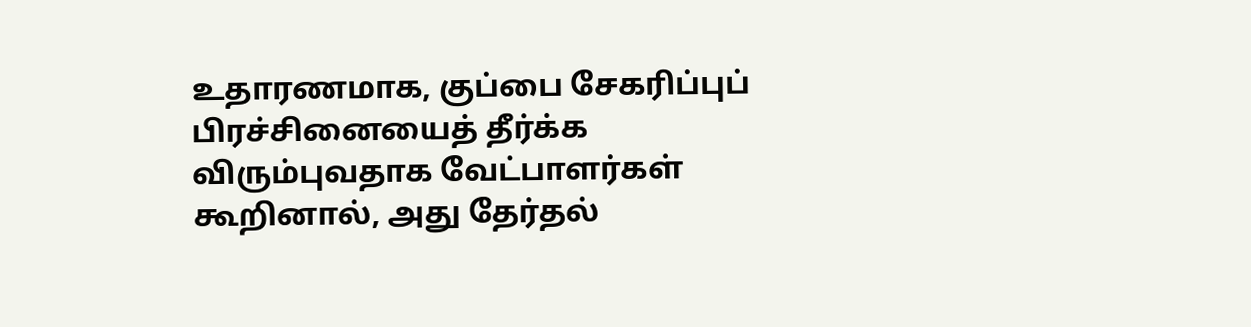உதாரணமாக, குப்பை சேகரிப்புப் பிரச்சினையைத் தீர்க்க விரும்புவதாக வேட்பாளர்கள் கூறினால், அது தேர்தல்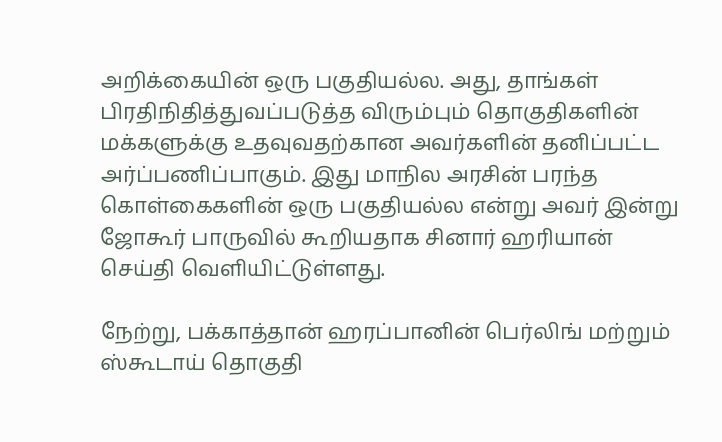அறிக்கையின் ஒரு பகுதியல்ல. அது, தாங்கள் பிரதிநிதித்துவப்படுத்த விரும்பும் தொகுதிகளின் மக்களுக்கு உதவுவதற்கான அவர்களின் தனிப்பட்ட அர்ப்பணிப்பாகும். இது மாநில அரசின் பரந்த கொள்கைகளின் ஒரு பகுதியல்ல என்று அவர் இன்று ஜோகூர் பாருவில் கூறியதாக சினார் ஹரியான் செய்தி வெளியிட்டுள்ளது.

நேற்று, பக்காத்தான் ஹரப்பானின் பெர்லிங் மற்றும் ஸ்கூடாய் தொகுதி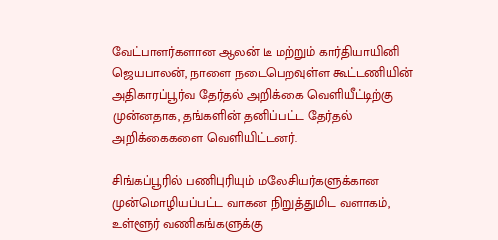வேட்பாளர்களான ஆலன் டீ மற்றும் கார்தியாயினி ஜெயபாலன், நாளை நடைபெறவுள்ள கூட்டணியின் அதிகாரப்பூர்வ தேர்தல் அறிக்கை வெளியீட்டிற்கு முன்னதாக, தங்களின் தனிப்பட்ட தேர்தல் அறிக்கைகளை வெளியிட்டனர்.

சிங்கப்பூரில் பணிபுரியும் மலேசியர்களுக்கான முன்மொழியப்பட்ட வாகன நிறுத்துமிட வளாகம், உள்ளூர் வணிகங்களுக்கு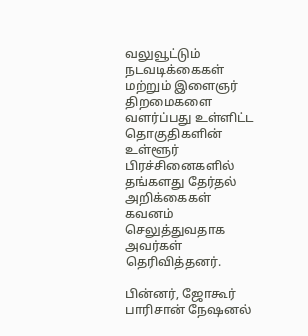வலுவூட்டும் நடவடிக்கைகள் மற்றும் இளைஞர் திறமைகளை வளர்ப்பது உள்ளிட்ட தொகுதிகளின் உள்ளூர் பிரச்சினைகளில் தங்களது தேர்தல் அறிக்கைகள் கவனம் செலுத்துவதாக அவர்கள் தெரிவித்தனர்.

பின்னர், ஜோகூர் பாரிசான் நேஷனல்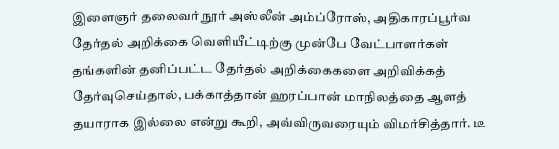இளைஞர் தலைவர் நூர் அஸ்லீன் அம்ப்ரோஸ், அதிகாரப்பூர்வ தேர்தல் அறிக்கை வெளியீட்டிற்கு முன்பே வேட்பாளர்கள் தங்களின் தனிப்பட்ட தேர்தல் அறிக்கைகளை அறிவிக்கத் தேர்வுசெய்தால், பக்காத்தான் ஹரப்பான் மாநிலத்தை ஆளத் தயாராக இல்லை என்று கூறி, அவ்விருவரையும் விமர்சித்தார். டீ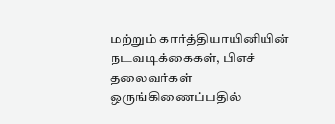மற்றும் கார்த்தியாயினியின் நடவடிக்கைகள், பிஎச் தலைவர்கள் ஒருங்கிணைப்பதில்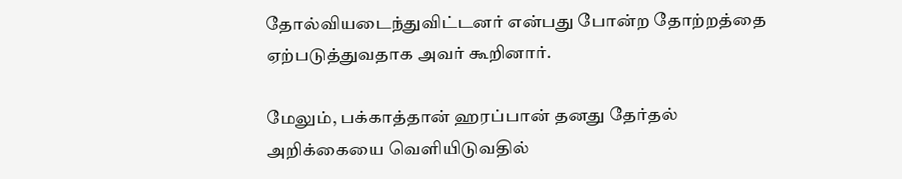தோல்வியடைந்துவிட்டனர் என்பது போன்ற தோற்றத்தை ஏற்படுத்துவதாக அவர் கூறினார்.

மேலும், பக்காத்தான் ஹரப்பான் தனது தேர்தல் அறிக்கையை வெளியிடுவதில்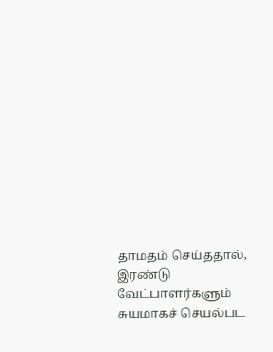தாமதம் செய்ததால், இரண்டு வேட்பாளர்களும் சுயமாகச் செயல்பட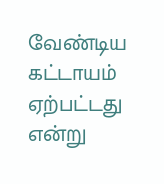வேண்டிய கட்டாயம் ஏற்பட்டது என்று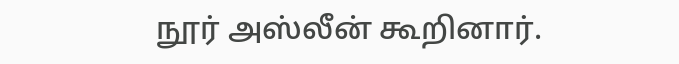நூர் அஸ்லீன் கூறினார்.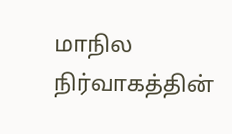மாநில நிர்வாகத்தின்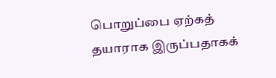பொறுப்பை ஏற்கத் தயாராக இருப்பதாகக்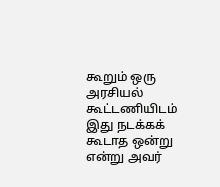கூறும் ஒரு அரசியல் கூட்டணியிடம் இது நடக்கக் கூடாத ஒன்று என்று அவர்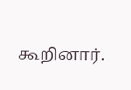கூறினார்.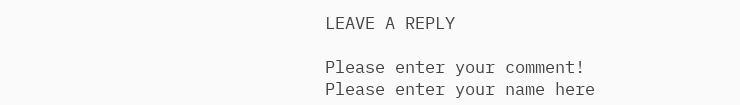LEAVE A REPLY

Please enter your comment!
Please enter your name here